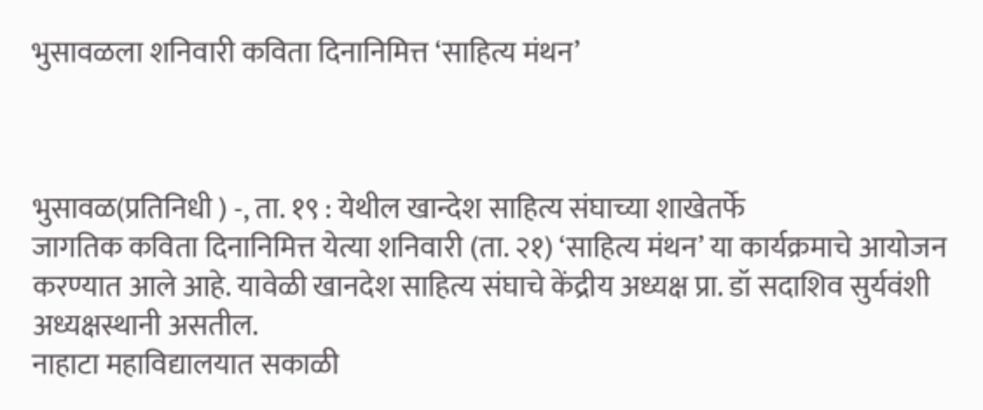भुसावळला शनिवारी कविता दिनानिमित्त ‘साहित्य मंथन’



भुसावळ(प्रतिनिधी ) -, ता. १९ : येथील खान्देश साहित्य संघाच्या शाखेतर्फे
जागतिक कविता दिनानिमित्त येत्या शनिवारी (ता. २१) ‘साहित्य मंथन’ या कार्यक्रमाचे आयोजन करण्यात आले आहे. यावेळी खानदेश साहित्य संघाचे केंद्रीय अध्यक्ष प्रा. डॉ सदाशिव सुर्यवंशी अध्यक्षस्थानी असतील.
नाहाटा महाविद्यालयात सकाळी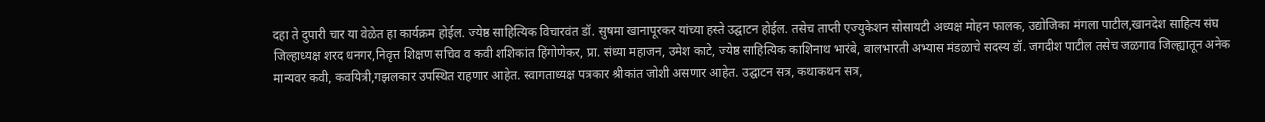दहा ते दुपारी चार या वेळेत हा कार्यक्रम होईल. ज्येष्ठ साहित्यिक विचारवंत डॉ. सुषमा खानापूरकर यांच्या हस्ते उद्घाटन होईल. तसेच ताप्ती एज्युकेशन सोसायटी अध्यक्ष मोहन फालक, उद्योजिका मंगला पाटील,खानदेश साहित्य संघ जिल्हाध्यक्ष शरद धनगर,निवृत्त शिक्षण सचिव व कवी शशिकांत हिंगोणेकर, प्रा. संध्या महाजन, उमेश काटे, ज्येष्ठ साहित्यिक काशिनाथ भारंबे, बालभारती अभ्यास मंडळाचे सदस्य डॉ. जगदीश पाटील तसेच जळगाव जिल्ह्यातून अनेक मान्यवर कवी, कवयित्री,गझलकार उपस्थित राहणार आहेत. स्वागताध्यक्ष पत्रकार श्रीकांत जोशी असणार आहेत. उद्घाटन सत्र, कथाकथन सत्र,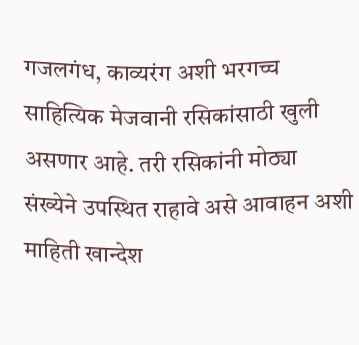गजलगंध, काव्यरंग अशी भरगच्च साहित्यिक मेजवानी रसिकांसाठी खुली असणार आहे. तरी रसिकांनी मोठ्या संख्येने उपस्थित राहावे असे आवाहन अशी माहिती खान्देश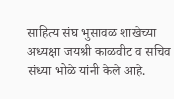साहित्य संघ भुसावळ शाखेच्या अध्यक्षा जयश्री काळवीट व सचिव संध्या भोळे यांनी केले आहे.